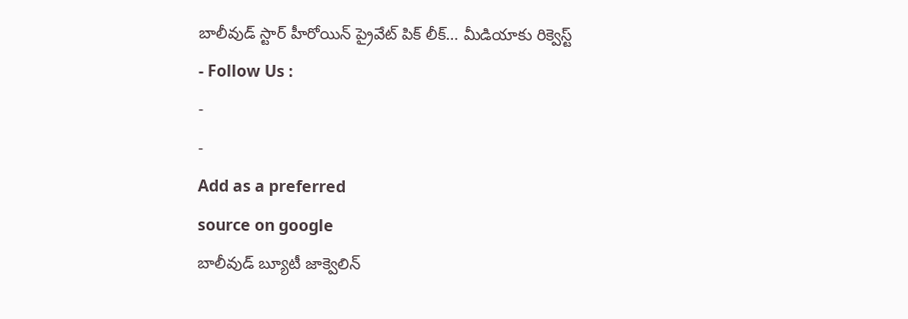బాలీవుడ్ స్టార్ హీరోయిన్ ప్రైవేట్ పిక్ లీక్… మీడియాకు రిక్వెస్ట్
- Follow Us :
-
-
Add as a preferred
source on google
బాలీవుడ్ బ్యూటీ జాక్వెలిన్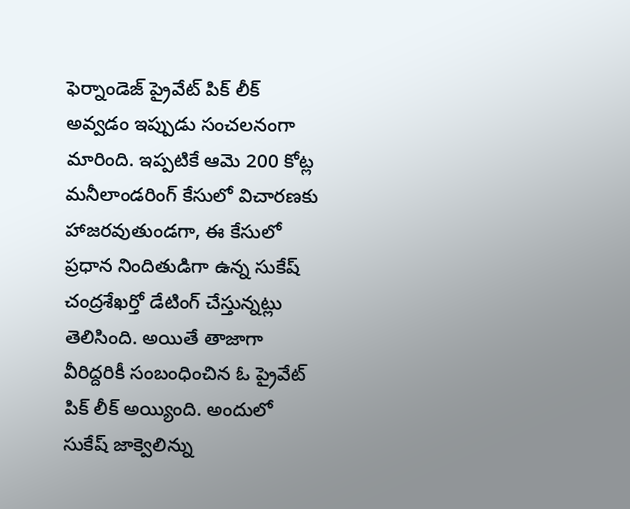ఫెర్నాండెజ్ ప్రైవేట్ పిక్ లీక్ అవ్వడం ఇప్పుడు సంచలనంగా మారింది. ఇప్పటికే ఆమె 200 కోట్ల మనీలాండరింగ్ కేసులో విచారణకు హాజరవుతుండగా, ఈ కేసులో ప్రధాన నిందితుడిగా ఉన్న సుకేష్ చంద్రశేఖర్తో డేటింగ్ చేస్తున్నట్లు తెలిసింది. అయితే తాజాగా వీరిద్దరికీ సంబంధించిన ఓ ప్రైవేట్ పిక్ లీక్ అయ్యింది. అందులో సుకేష్ జాక్వెలిన్ను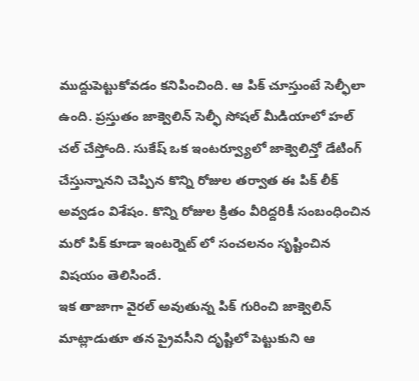ముద్దుపెట్టుకోవడం కనిపించింది. ఆ పిక్ చూస్తుంటే సెల్ఫీలా ఉంది. ప్రస్తుతం జాక్వెలిన్ సెల్ఫీ సోషల్ మీడియాలో హల్ చల్ చేస్తోంది. సుకేష్ ఒక ఇంటర్వ్యూలో జాక్వెలిన్తో డేటింగ్ చేస్తున్నానని చెప్పిన కొన్ని రోజుల తర్వాత ఈ పిక్ లీక్ అవ్వడం విశేషం. కొన్ని రోజుల క్రితం వీరిద్దరికీ సంబంధించిన మరో పిక్ కూడా ఇంటర్నెట్ లో సంచలనం సృష్టించిన విషయం తెలిసిందే.
ఇక తాజాగా వైరల్ అవుతున్న పిక్ గురించి జాక్వెలిన్ మాట్లాడుతూ తన ప్రైవసీని దృష్టిలో పెట్టుకుని ఆ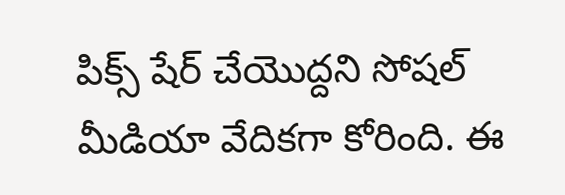పిక్స్ షేర్ చేయొద్దని సోషల్ మీడియా వేదికగా కోరింది. ఈ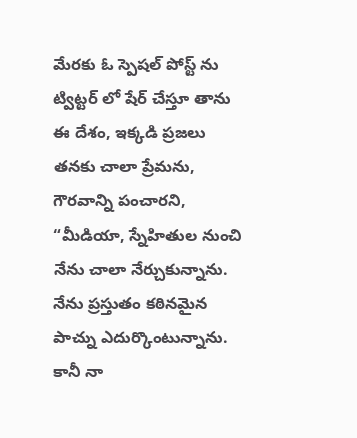మేరకు ఓ స్పెషల్ పోస్ట్ ను ట్విట్టర్ లో షేర్ చేస్తూ తాను ఈ దేశం, ఇక్కడి ప్రజలు తనకు చాలా ప్రేమను, గౌరవాన్ని పంచారని, “మీడియా, స్నేహితుల నుంచి నేను చాలా నేర్చుకున్నాను. నేను ప్రస్తుతం కఠినమైన పాచ్ను ఎదుర్కొంటున్నాను. కానీ నా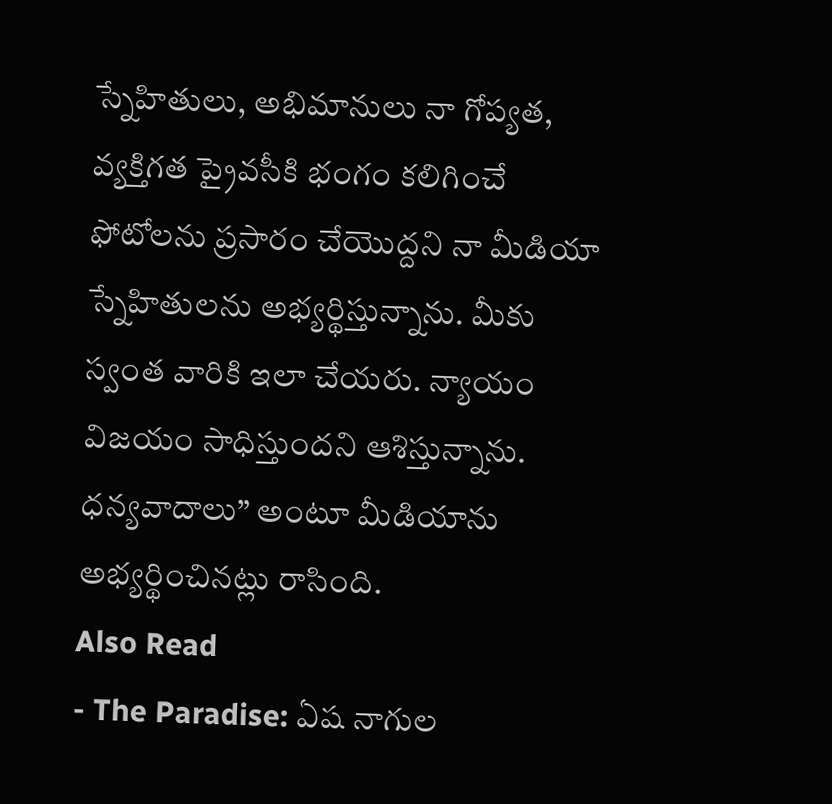స్నేహితులు, అభిమానులు నా గోప్యత, వ్యక్తిగత ప్రైవసీకి భంగం కలిగించే ఫోటోలను ప్రసారం చేయొద్దని నా మీడియా స్నేహితులను అభ్యర్థిస్తున్నాను. మీకు స్వంత వారికి ఇలా చేయరు. న్యాయం విజయం సాధిస్తుందని ఆశిస్తున్నాను. ధన్యవాదాలు” అంటూ మీడియాను అభ్యర్థించినట్లు రాసింది.
Also Read
- The Paradise: ఏష నాగుల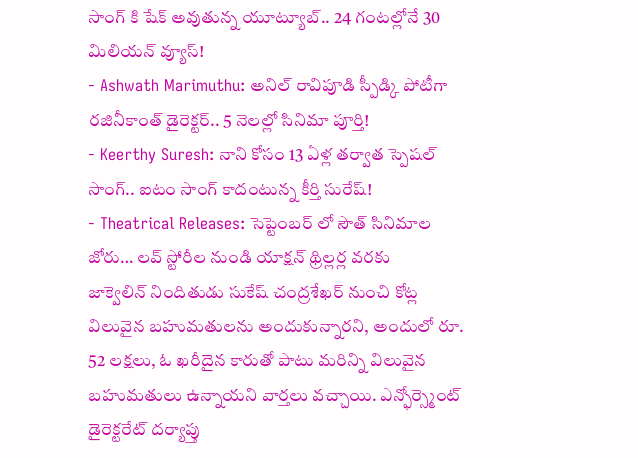సాంగ్ కి షేక్ అవుతున్న యూట్యూబ్.. 24 గంటల్లోనే 30 మిలియన్ వ్యూస్!
- Ashwath Marimuthu: అనిల్ రావిపూడి స్పీడ్కి పోటీగా రజినీకాంత్ డైరెక్టర్.. 5 నెలల్లో సినిమా పూర్తి!
- Keerthy Suresh: నాని కోసం 13 ఏళ్ల తర్వాత స్పెషల్ సాంగ్.. ఐటం సాంగ్ కాదంటున్న కీర్తి సురేష్!
- Theatrical Releases: సెప్టెంబర్ లో సౌత్ సినిమాల జోరు… లవ్ స్టోరీల నుండి యాక్షన్ థ్రిల్లర్ల వరకు
జాక్వెలిన్ నిందితుడు సుకేష్ చంద్రశేఖర్ నుంచి కోట్ల విలువైన బహుమతులను అందుకున్నారని, అందులో రూ. 52 లక్షలు, ఓ ఖరీదైన కారుతో పాటు మరిన్ని విలువైన బహుమతులు ఉన్నాయని వార్తలు వచ్చాయి. ఎన్ఫోర్స్మెంట్ డైరెక్టరేట్ దర్యాప్తు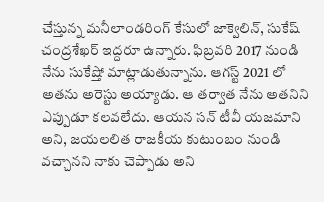చేస్తున్న మనీలాండరింగ్ కేసులో జాక్వెలిన్, సుకేష్ చంద్రశేఖర్ ఇద్దరూ ఉన్నారు. ఫిబ్రవరి 2017 నుండి నేను సుకేష్తో మాట్లాడుతున్నాను. ఆగస్ట్ 2021 లో అతను అరెస్టు అయ్యాడు. ఆ తర్వాత నేను అతనిని ఎప్పుడూ కలవలేదు. ఆయన సన్ టీవీ యజమాని అని, జయలలిత రాజకీయ కుటుంబం నుండి వచ్చానని నాకు చెప్పాడు అని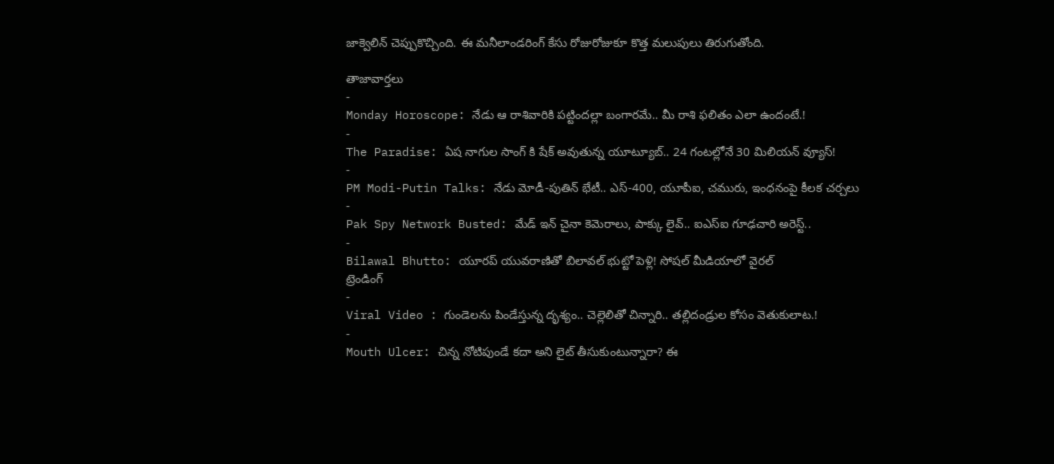జాక్వెలిన్ చెప్పుకొచ్చింది. ఈ మనీలాండరింగ్ కేసు రోజురోజుకూ కొత్త మలుపులు తిరుగుతోంది.

తాజావార్తలు
-
Monday Horoscope: నేడు ఆ రాశివారికి పట్టిందల్లా బంగారమే.. మీ రాశి ఫలితం ఎలా ఉందంటే.!
-
The Paradise: ఏష నాగుల సాంగ్ కి షేక్ అవుతున్న యూట్యూబ్.. 24 గంటల్లోనే 30 మిలియన్ వ్యూస్!
-
PM Modi-Putin Talks: నేడు మోడీ-పుతిన్ భేటీ.. ఎస్-400, యూపీఐ, చమురు, ఇంధనంపై కీలక చర్చలు
-
Pak Spy Network Busted: మేడ్ ఇన్ చైనా కెమెరాలు, పాక్కు లైవ్.. ఐఎస్ఐ గూఢచారి అరెస్ట్..
-
Bilawal Bhutto: యూరప్ యువరాణితో బిలావల్ భుట్టో పెళ్లి! సోషల్ మీడియాలో వైరల్
ట్రెండింగ్
-
Viral Video : గుండెలను పిండేస్తున్న దృశ్యం.. చెల్లెలితో చిన్నారి.. తల్లిదండ్రుల కోసం వెతుకులాట.!
-
Mouth Ulcer: చిన్న నోటిపుండే కదా అని లైట్ తీసుకుంటున్నారా? ఈ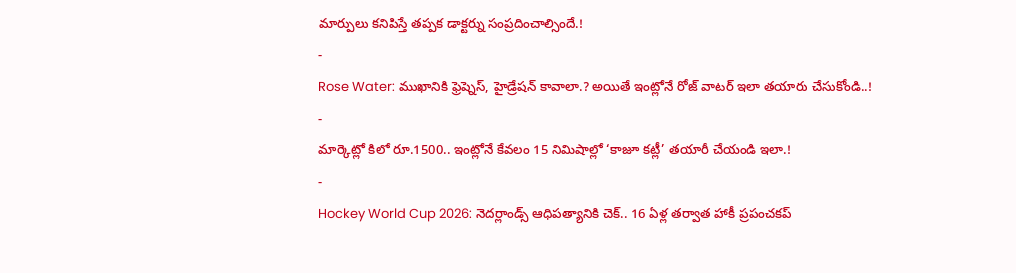మార్పులు కనిపిస్తే తప్పక డాక్టర్ను సంప్రదించాల్సిందే.!
-
Rose Water: ముఖానికి ఫ్రెష్నెస్, హైడ్రేషన్ కావాలా.? అయితే ఇంట్లోనే రోజ్ వాటర్ ఇలా తయారు చేసుకోండి..!
-
మార్కెట్లో కిలో రూ.1500.. ఇంట్లోనే కేవలం 15 నిమిషాల్లో ‘కాజూ కట్లీ’ తయారీ చేయండి ఇలా.!
-
Hockey World Cup 2026: నెదర్లాండ్స్ ఆధిపత్యానికి చెక్.. 16 ఏళ్ల తర్వాత హాకీ ప్రపంచకప్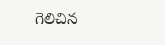గెలిచిన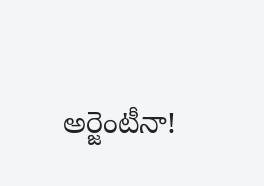అర్జెంటీనా!